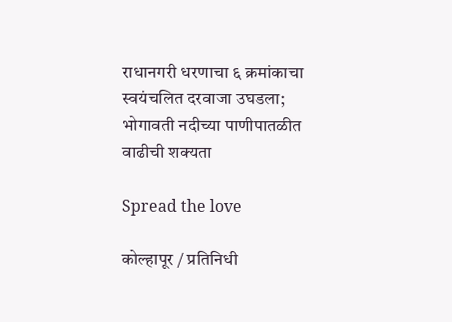राधानगरी धरणाचा ६ क्रमांकाचा स्वयंचलित दरवाजा उघडला; भोगावती नदीच्या पाणीपातळीत वाढीची शक्यता

Spread the love

कोल्हापूर / प्रतिनिधी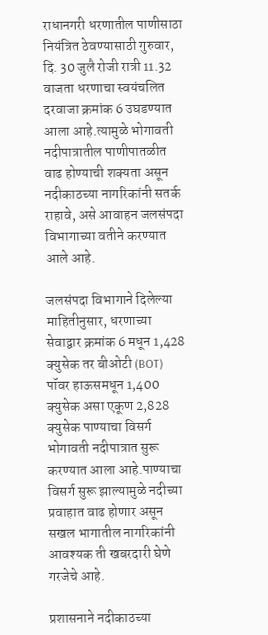राधानगरी धरणातील पाणीसाठा नियंत्रित ठेवण्यासाठी गुरुवार, दि. 30 जुलै रोजी रात्री 11.32 वाजता धरणाचा स्वयंचलित दरवाजा क्रमांक 6 उघडण्यात आला आहे.त्यामुळे भोगावती नदीपात्रातील पाणीपातळीत वाढ होण्याची शक्यता असून नदीकाठच्या नागरिकांनी सतर्क राहावे, असे आवाहन जलसंपदा विभागाच्या वतीने करण्यात आले आहे.

जलसंपदा विभागाने दिलेल्या माहितीनुसार, धरणाच्या सेवाद्वार क्रमांक 6 मधून 1,428 क्युसेक तर बीओटी (BOT) पॉवर हाऊसमधून 1,400 क्युसेक असा एकूण 2,828 क्युसेक पाण्याचा विसर्ग भोगावती नदीपात्रात सुरू करण्यात आला आहे.पाण्याचा विसर्ग सुरू झाल्यामुळे नदीच्या प्रवाहात वाढ होणार असून सखल भागातील नागरिकांनी आवश्यक ती खबरदारी घेणे गरजेचे आहे.

प्रशासनाने नदीकाठच्या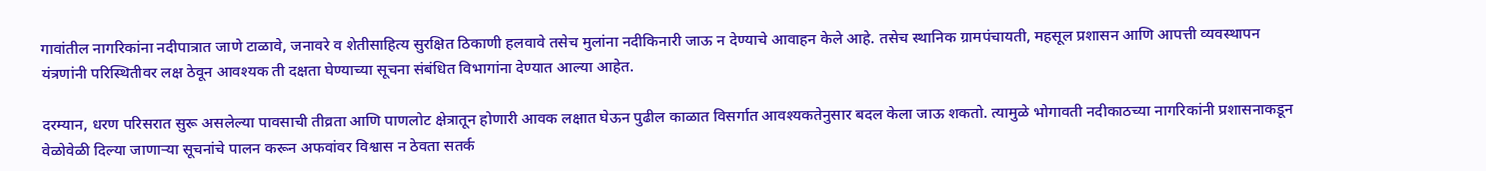गावांतील नागरिकांना नदीपात्रात जाणे टाळावे, जनावरे व शेतीसाहित्य सुरक्षित ठिकाणी हलवावे तसेच मुलांना नदीकिनारी जाऊ न देण्याचे आवाहन केले आहे. तसेच स्थानिक ग्रामपंचायती, महसूल प्रशासन आणि आपत्ती व्यवस्थापन यंत्रणांनी परिस्थितीवर लक्ष ठेवून आवश्यक ती दक्षता घेण्याच्या सूचना संबंधित विभागांना देण्यात आल्या आहेत.

दरम्यान, धरण परिसरात सुरू असलेल्या पावसाची तीव्रता आणि पाणलोट क्षेत्रातून होणारी आवक लक्षात घेऊन पुढील काळात विसर्गात आवश्यकतेनुसार बदल केला जाऊ शकतो. त्यामुळे भोगावती नदीकाठच्या नागरिकांनी प्रशासनाकडून वेळोवेळी दिल्या जाणाऱ्या सूचनांचे पालन करून अफवांवर विश्वास न ठेवता सतर्क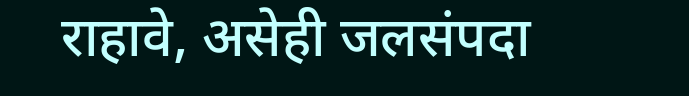राहावे, असेही जलसंपदा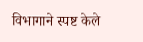विभागाने स्पष्ट केले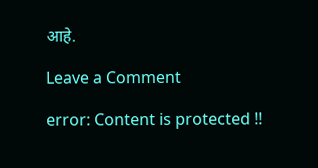आहे.

Leave a Comment

error: Content is protected !!